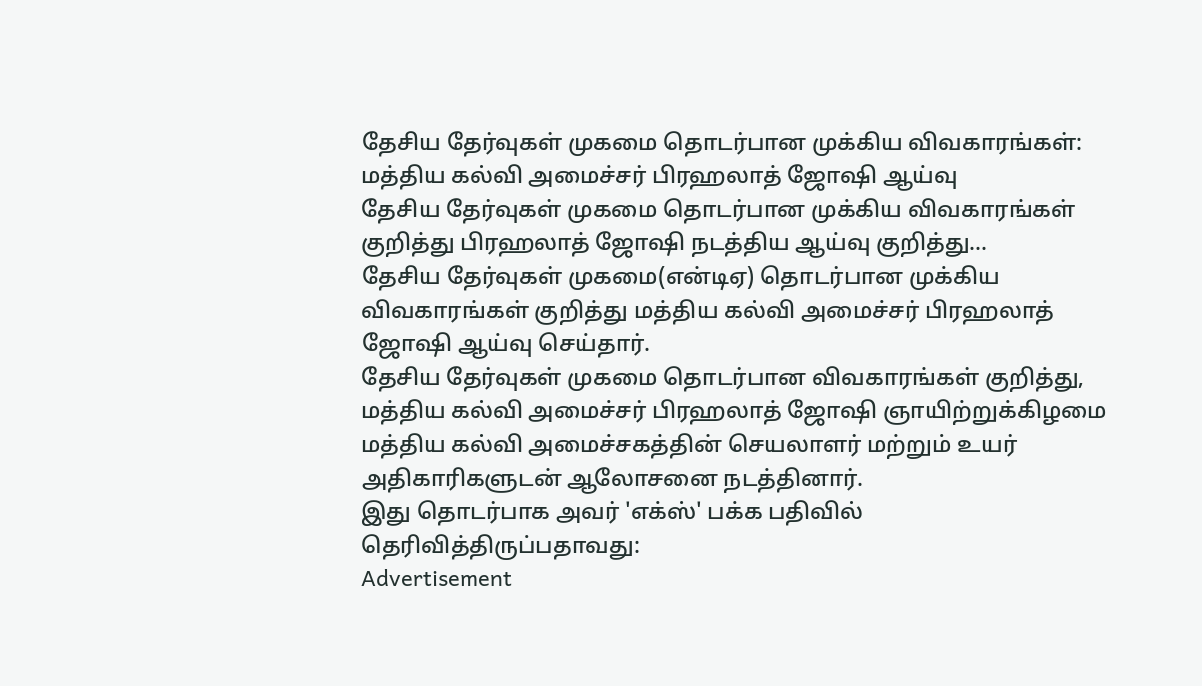தேசிய தேர்வுகள் முகமை தொடர்பான முக்கிய விவகாரங்கள்: மத்திய கல்வி அமைச்சர் பிரஹலாத் ஜோஷி ஆய்வு
தேசிய தேர்வுகள் முகமை தொடர்பான முக்கிய விவகாரங்கள் குறித்து பிரஹலாத் ஜோஷி நடத்திய ஆய்வு குறித்து...
தேசிய தேர்வுகள் முகமை(என்டிஏ) தொடர்பான முக்கிய விவகாரங்கள் குறித்து மத்திய கல்வி அமைச்சர் பிரஹலாத் ஜோஷி ஆய்வு செய்தார்.
தேசிய தேர்வுகள் முகமை தொடர்பான விவகாரங்கள் குறித்து, மத்திய கல்வி அமைச்சர் பிரஹலாத் ஜோஷி ஞாயிற்றுக்கிழமை மத்திய கல்வி அமைச்சகத்தின் செயலாளர் மற்றும் உயர் அதிகாரிகளுடன் ஆலோசனை நடத்தினார்.
இது தொடர்பாக அவர் 'எக்ஸ்' பக்க பதிவில் தெரிவித்திருப்பதாவது:
Advertisement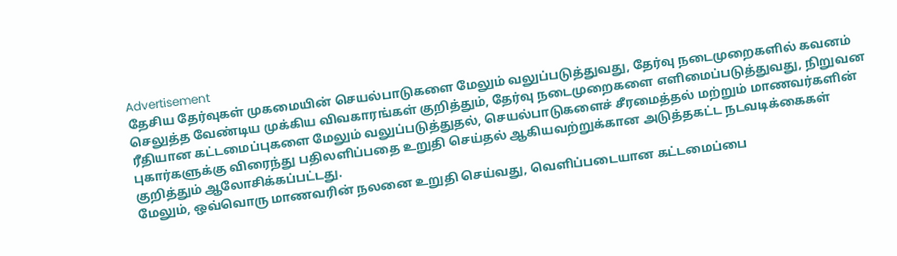Advertisement
தேசிய தேர்வுகள் முகமையின் செயல்பாடுகளை மேலும் வலுப்படுத்துவது, தேர்வு நடைமுறைகளில் கவனம் செலுத்த வேண்டிய முக்கிய விவகாரங்கள் குறித்தும், தேர்வு நடைமுறைகளை எளிமைப்படுத்துவது, நிறுவன ரீதியான கட்டமைப்புகளை மேலும் வலுப்படுத்துதல், செயல்பாடுகளைச் சீரமைத்தல் மற்றும் மாணவர்களின் புகார்களுக்கு விரைந்து பதிலளிப்பதை உறுதி செய்தல் ஆகியவற்றுக்கான அடுத்தகட்ட நடவடிக்கைகள் குறித்தும் ஆலோசிக்கப்பட்டது.
மேலும், ஒவ்வொரு மாணவரின் நலனை உறுதி செய்வது, வெளிப்படையான கட்டமைப்பை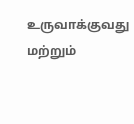உருவாக்குவது மற்றும்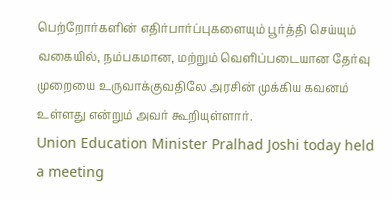பெற்றோர்களின் எதிர்பார்ப்புகளையும் பூர்த்தி செய்யும் வகையில், நம்பகமான, மற்றும் வெளிப்படையான தேர்வு முறையை உருவாக்குவதிலே அரசின் முக்கிய கவனம் உள்ளது என்றும் அவர் கூறியுள்ளார்.
Union Education Minister Pralhad Joshi today held a meeting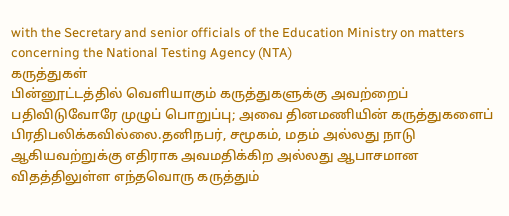with the Secretary and senior officials of the Education Ministry on matters concerning the National Testing Agency (NTA)
கருத்துகள்
பின்னூட்டத்தில் வெளியாகும் கருத்துகளுக்கு அவற்றைப் பதிவிடுவோரே முழுப் பொறுப்பு; அவை தினமணியின் கருத்துகளைப் பிரதிபலிக்கவில்லை.தனிநபர், சமூகம், மதம் அல்லது நாடு ஆகியவற்றுக்கு எதிராக அவமதிக்கிற அல்லது ஆபாசமான விதத்திலுள்ள எந்தவொரு கருத்தும்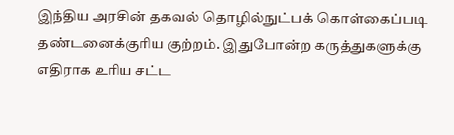இந்திய அரசின் தகவல் தொழில்நுட்பக் கொள்கைப்படி தண்டனைக்குரிய குற்றம். இதுபோன்ற கருத்துகளுக்கு எதிராக உரிய சட்ட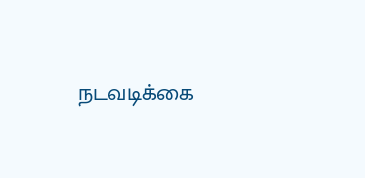நடவடிக்கை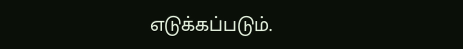எடுக்கப்படும்.